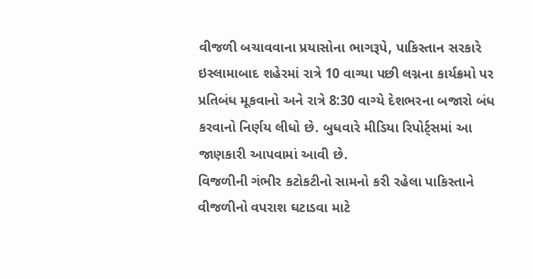વીજળી બચાવવાના પ્રયાસોના ભાગરૂપે, પાકિસ્તાન સરકારે ઇસ્લામાબાદ શહેરમાં રાત્રે 10 વાગ્યા પછી લગ્નના કાર્યક્રમો પર પ્રતિબંધ મૂકવાનો અને રાત્રે 8:30 વાગ્યે દેશભરના બજારો બંધ કરવાનો નિર્ણય લીધો છે. બુધવારે મીડિયા રિપોર્ટ્સમાં આ જાણકારી આપવામાં આવી છે.
વિજળીની ગંભીર કટોકટીનો સામનો કરી રહેલા પાકિસ્તાને વીજળીનો વપરાશ ઘટાડવા માટે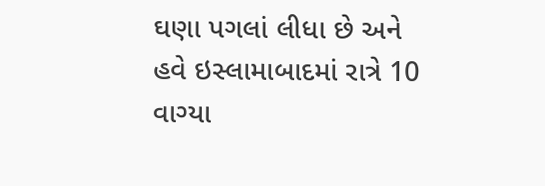ઘણા પગલાં લીધા છે અને હવે ઇસ્લામાબાદમાં રાત્રે 10 વાગ્યા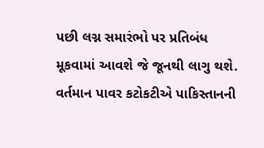પછી લગ્ન સમારંભો પર પ્રતિબંધ મૂકવામાં આવશે જે જૂનથી લાગુ થશે.
વર્તમાન પાવર કટોકટીએ પાકિસ્તાનની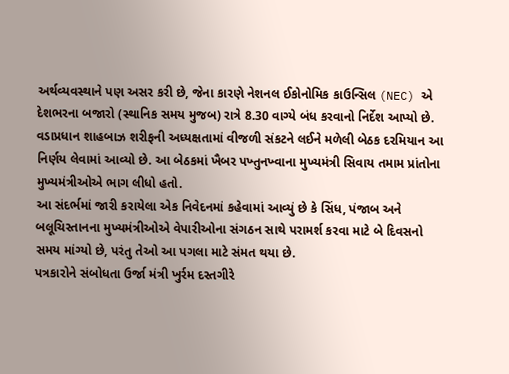અર્થવ્યવસ્થાને પણ અસર કરી છે, જેના કારણે નેશનલ ઈકોનોમિક કાઉન્સિલ (NEC) એ દેશભરના બજારો (સ્થાનિક સમય મુજબ) રાત્રે 8.30 વાગ્યે બંધ કરવાનો નિર્દેશ આપ્યો છે.
વડાપ્રધાન શાહબાઝ શરીફની અધ્યક્ષતામાં વીજળી સંકટને લઈને મળેલી બેઠક દરમિયાન આ નિર્ણય લેવામાં આવ્યો છે. આ બેઠકમાં ખૈબર પખ્તુનખ્વાના મુખ્યમંત્રી સિવાય તમામ પ્રાંતોના મુખ્યમંત્રીઓએ ભાગ લીધો હતો.
આ સંદર્ભમાં જારી કરાયેલા એક નિવેદનમાં કહેવામાં આવ્યું છે કે સિંધ, પંજાબ અને બલૂચિસ્તાનના મુખ્યમંત્રીઓએ વેપારીઓના સંગઠન સાથે પરામર્શ કરવા માટે બે દિવસનો સમય માંગ્યો છે, પરંતુ તેઓ આ પગલા માટે સંમત થયા છે.
પત્રકારોને સંબોધતા ઉર્જા મંત્રી ખુર્રમ દસ્તગીરે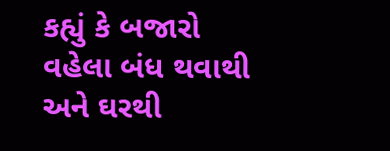કહ્યું કે બજારો વહેલા બંધ થવાથી અને ઘરથી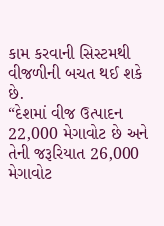કામ કરવાની સિસ્ટમથી વીજળીની બચત થઈ શકે છે.
“દેશમાં વીજ ઉત્પાદન 22,000 મેગાવોટ છે અને તેની જરૂરિયાત 26,000 મેગાવોટ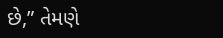છે,” તેમણે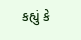કહ્યું કે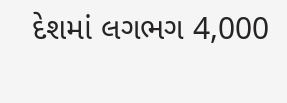દેશમાં લગભગ 4,000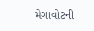મેગાવોટની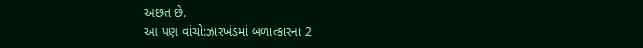અછત છે.
આ પણ વાંચો:ઝારખંડમાં બળાત્કારના 2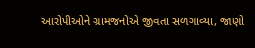આરોપીઓને ગ્રામજનોએ જીવતા સળગાવ્યા, જાણો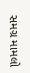સમગ્ર મામલો